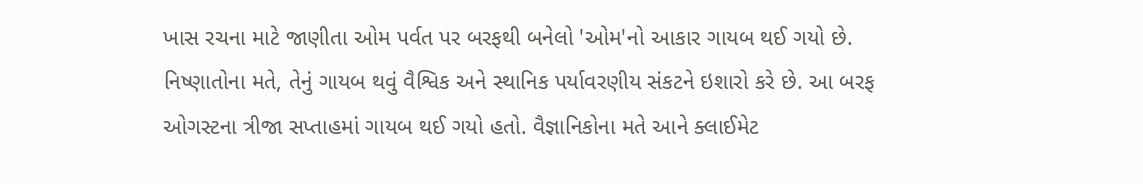ખાસ રચના માટે જાણીતા ઓમ પર્વત પર બરફથી બનેલો 'ઓમ'નો આકાર ગાયબ થઈ ગયો છે. નિષ્ણાતોના મતે, તેનું ગાયબ થવું વૈશ્વિક અને સ્થાનિક પર્યાવરણીય સંકટને ઇશારો કરે છે. આ બરફ ઓગસ્ટના ત્રીજા સપ્તાહમાં ગાયબ થઈ ગયો હતો. વૈજ્ઞાનિકોના મતે આને ક્લાઈમેટ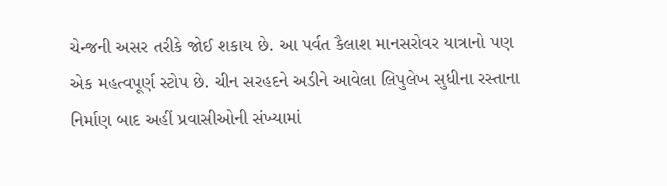ચેન્જની અસર તરીકે જોઈ શકાય છે. આ પર્વત કૈલાશ માનસરોવર યાત્રાનો પણ એક મહત્વપૂર્ણ સ્ટોપ છે. ચીન સરહદને અડીને આવેલા લિપુલેખ સુધીના રસ્તાના નિર્માણ બાદ અહીં પ્રવાસીઓની સંખ્યામાં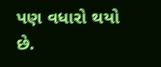પણ વધારો થયો છે.